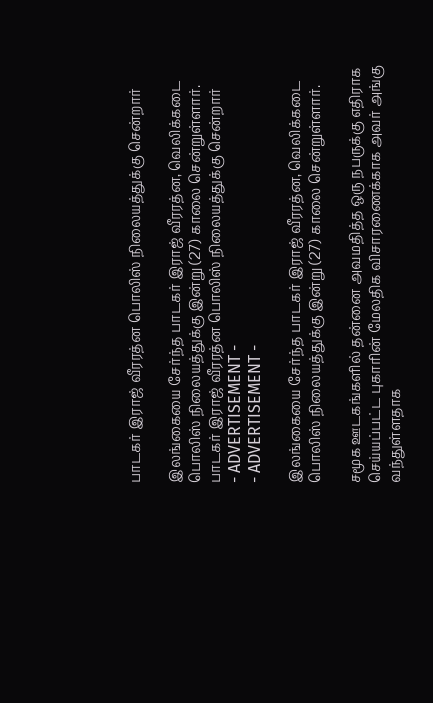பாடகர் இராஜ் வீரரத்ன பொலிஸ் நிலையத்துக்கு சென்றார்

இலங்கையை சேர்ந்த பாடகர் இராஜ் வீரரத்ன, வெலிக்கடை பொலிஸ் நிலையத்துக்கு இன்று (27) காலை சென்றுள்ளார்.
பாடகர் இராஜ் வீரரத்ன பொலிஸ் நிலையத்துக்கு சென்றார்
- ADVERTISEMENT -
- ADVERTISEMENT -

இலங்கையை சேர்ந்த பாடகர் இராஜ் வீரரத்ன, வெலிக்கடை பொலிஸ் நிலையத்துக்கு இன்று (27) காலை சென்றுள்ளார்.

சமூக ஊடகங்களில் தன்னை அவமதித்த ஒரு நபருக்கு எதிராக செய்யப்பட்ட புகாரின் மேலதிக விசாரணைக்காக அவர் அங்கு வந்துள்ளதாக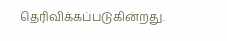தெரிவிக்கப்படுகின்றது.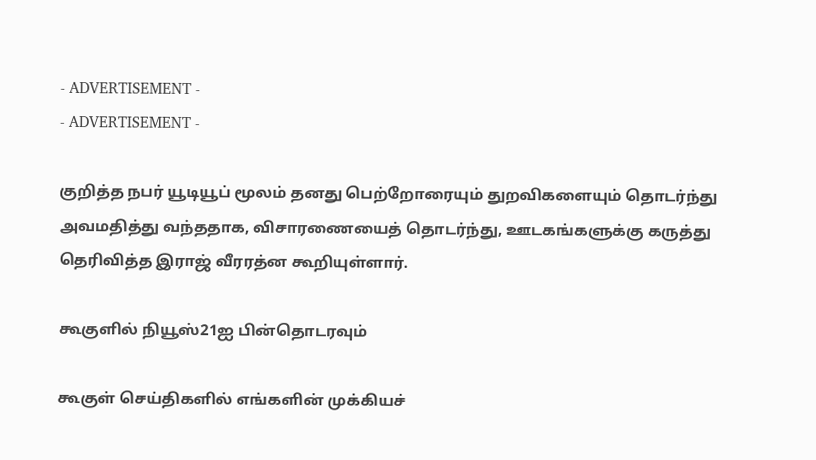- ADVERTISEMENT -
- ADVERTISEMENT -

குறித்த நபர் யூடியூப் மூலம் தனது பெற்றோரையும் துறவிகளையும் தொடர்ந்து அவமதித்து வந்ததாக, விசாரணையைத் தொடர்ந்து, ஊடகங்களுக்கு கருத்து தெரிவித்த இராஜ் வீரரத்ன கூறியுள்ளார்.

கூகுளில் நியூஸ்21ஐ பின்தொடரவும்

கூகுள் செய்திகளில் எங்களின் முக்கியச்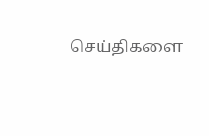செய்திகளை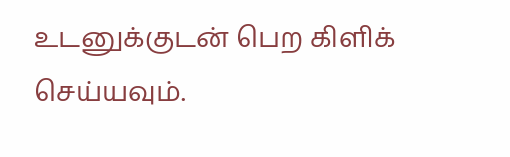உடனுக்குடன் பெற கிளிக் செய்யவும்.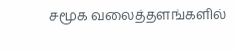சமூக வலைத்தளங்களில்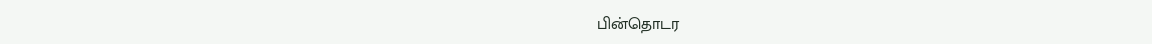பின்தொடர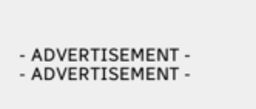- ADVERTISEMENT -
- ADVERTISEMENT -